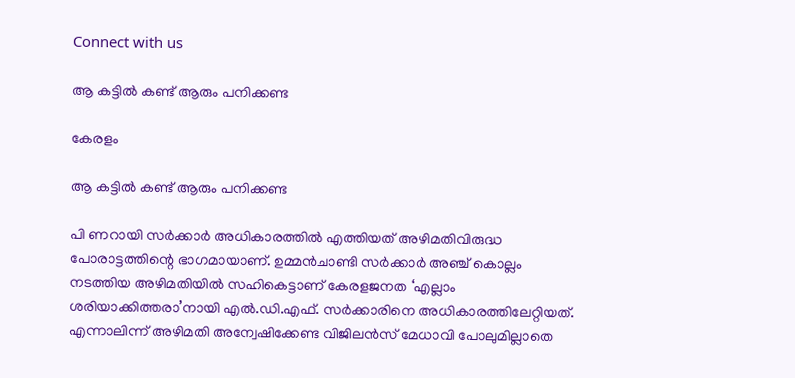Connect with us

ആ കട്ടില്‍ കണ്ട് ആരും പനിക്കണ്ട

കേരളം

ആ കട്ടില്‍ കണ്ട് ആരും പനിക്കണ്ട

പി ണറായി സര്‍ക്കാര്‍ അധികാരത്തില്‍ എത്തിയത് അഴിമതിവിരുദ്ധ പോരാട്ടത്തിന്റെ ഭാഗമായാണ്. ഉമ്മന്‍ചാണ്ടി സര്‍ക്കാര്‍ അഞ്ച് കൊല്ലം നടത്തിയ അഴിമതിയില്‍ സഹികെട്ടാണ് കേരളജനത ‘എല്ലാം ശരിയാക്കിത്തരാ’നായി എല്‍.ഡി.എഫ്. സര്‍ക്കാരിനെ അധികാരത്തിലേറ്റിയത്.
എന്നാലിന്ന് അഴിമതി അന്വേഷിക്കേണ്ട വിജിലന്‍സ് മേധാവി പോലുമില്ലാതെ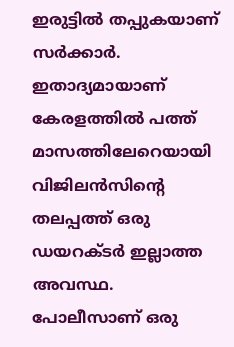ഇരുട്ടില്‍ തപ്പുകയാണ് സര്‍ക്കാര്‍. ഇതാദ്യമായാണ് കേരളത്തില്‍ പത്ത് മാസത്തിലേറെയായി വിജിലന്‍സിന്റെ തലപ്പത്ത് ഒരു ഡയറക്ടര്‍ ഇല്ലാത്ത അവസ്ഥ. പോലീസാണ് ഒരു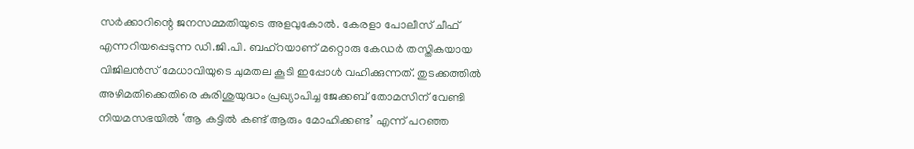സര്‍ക്കാറിന്റെ ജനസമ്മതിയുടെ അളവുകോല്‍. കേരളാ പോലീസ് ചീഫ് എന്നറിയപ്പെടുന്ന ഡി.ജി.പി. ബഹ്‌റയാണ് മറ്റൊരു കേഡര്‍ തസ്തികയായ വിജിലന്‍സ് മേധാവിയുടെ ചുമതല കൂടി ഇപ്പോള്‍ വഹിക്കുന്നത്. തുടക്കത്തില്‍ അഴിമതിക്കെതിരെ കുരിശുയുദ്ധം പ്രഖ്യാപിച്ച ജേക്കബ് തോമസിന് വേണ്ടി നിയമസഭയില്‍ ‘ആ കട്ടില്‍ കണ്ട് ആരും മോഹിക്കണ്ട’ എന്ന് പറഞ്ഞ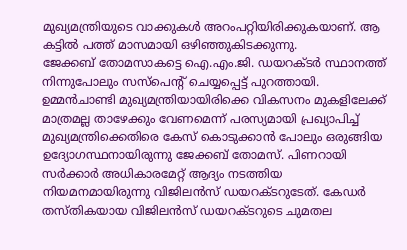മുഖ്യമന്ത്രിയുടെ വാക്കുകള്‍ അറംപറ്റിയിരിക്കുകയാണ്. ആ കട്ടില്‍ പത്ത് മാസമായി ഒഴിഞ്ഞുകിടക്കുന്നു.
ജേക്കബ് തോമസാകട്ടെ ഐ.എം.ജി. ഡയറക്ടര്‍ സ്ഥാനത്ത് നിന്നുപോലും സസ്‌പെന്റ് ചെയ്യപ്പെട്ട് പുറത്തായി. ഉമ്മന്‍ചാണ്ടി മുഖ്യമന്ത്രിയായിരിക്കെ വികസനം മുകളിലേക്ക് മാത്രമല്ല താഴേക്കും വേണമെന്ന് പരസ്യമായി പ്രഖ്യാപിച്ച് മുഖ്യമന്ത്രിക്കെതിരെ കേസ് കൊടുക്കാന്‍ പോലും ഒരുങ്ങിയ ഉദ്യോഗസ്ഥനായിരുന്നു ജേക്കബ് തോമസ്. പിണറായി സര്‍ക്കാര്‍ അധികാരമേറ്റ് ആദ്യം നടത്തിയ നിയമനമായിരുന്നു വിജിലന്‍സ് ഡയറക്ടറുടേത്. കേഡര്‍ തസ്തികയായ വിജിലന്‍സ് ഡയറക്ടറുടെ ചുമതല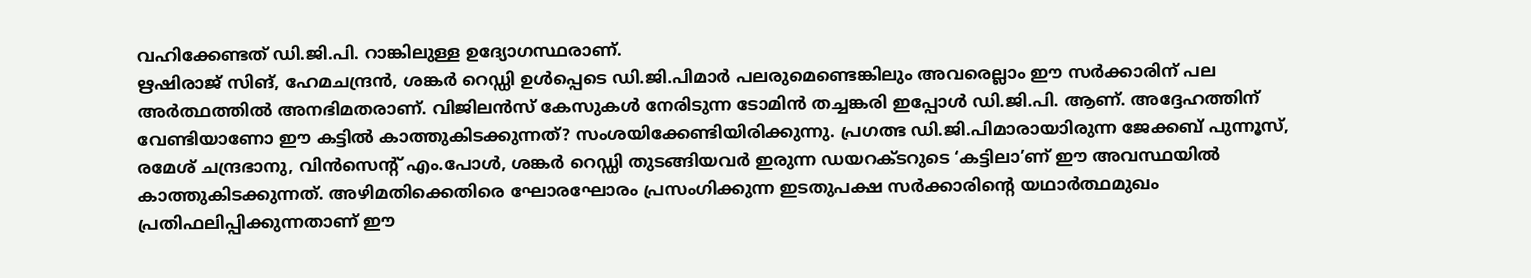വഹിക്കേണ്ടത് ഡി.ജി.പി. റാങ്കിലുള്ള ഉദ്യോഗസ്ഥരാണ്.
ഋഷിരാജ് സിങ്, ഹേമചന്ദ്രന്‍, ശങ്കര്‍ റെഡ്ഡി ഉള്‍പ്പെടെ ഡി.ജി.പിമാര്‍ പലരുമെണ്ടെങ്കിലും അവരെല്ലാം ഈ സര്‍ക്കാരിന് പല അര്‍ത്ഥത്തില്‍ അനഭിമതരാണ്. വിജിലന്‍സ് കേസുകള്‍ നേരിടുന്ന ടോമിന്‍ തച്ചങ്കരി ഇപ്പോള്‍ ഡി.ജി.പി. ആണ്. അദ്ദേഹത്തിന് വേണ്ടിയാണോ ഈ കട്ടില്‍ കാത്തുകിടക്കുന്നത്? സംശയിക്കേണ്ടിയിരിക്കുന്നു. പ്രഗത്ഭ ഡി.ജി.പിമാരായാിരുന്ന ജേക്കബ് പുന്നൂസ്, രമേശ് ചന്ദ്രഭാനു, വിന്‍സെന്റ് എം.പോള്‍, ശങ്കര്‍ റെഡ്ഡി തുടങ്ങിയവര്‍ ഇരുന്ന ഡയറക്ടറുടെ ‘കട്ടിലാ’ണ് ഈ അവസ്ഥയില്‍ കാത്തുകിടക്കുന്നത്. അഴിമതിക്കെതിരെ ഘോരഘോരം പ്രസംഗിക്കുന്ന ഇടതുപക്ഷ സര്‍ക്കാരിന്റെ യഥാര്‍ത്ഥമുഖം പ്രതിഫലിപ്പിക്കുന്നതാണ് ഈ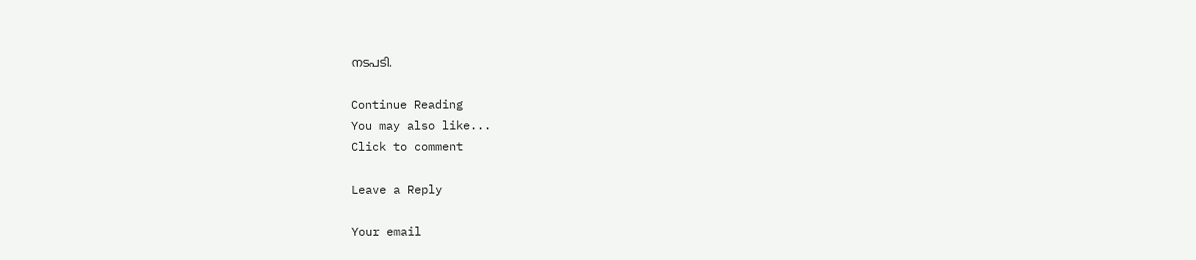നടപടി.

Continue Reading
You may also like...
Click to comment

Leave a Reply

Your email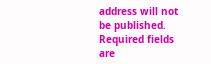address will not be published. Required fields are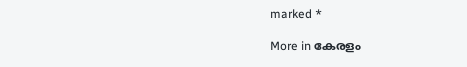marked *

More in കേരളം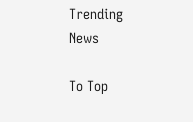Trending News

To Top